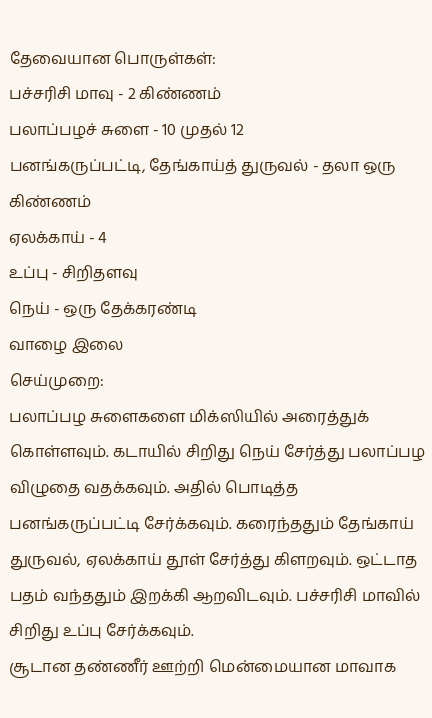தேவையான பொருள்கள்:
பச்சரிசி மாவு - 2 கிண்ணம்
பலாப்பழச் சுளை - 10 முதல் 12
பனங்கருப்பட்டி, தேங்காய்த் துருவல் - தலா ஒரு கிண்ணம்
ஏலக்காய் - 4
உப்பு - சிறிதளவு
நெய் - ஒரு தேக்கரண்டி
வாழை இலை
செய்முறை:
பலாப்பழ சுளைகளை மிக்ஸியில் அரைத்துக் கொள்ளவும். கடாயில் சிறிது நெய் சேர்த்து பலாப்பழ விழுதை வதக்கவும். அதில் பொடித்த பனங்கருப்பட்டி சேர்க்கவும். கரைந்ததும் தேங்காய் துருவல், ஏலக்காய் தூள் சேர்த்து கிளறவும். ஒட்டாத பதம் வந்ததும் இறக்கி ஆறவிடவும். பச்சரிசி மாவில் சிறிது உப்பு சேர்க்கவும்.
சூடான தண்ணீர் ஊற்றி மென்மையான மாவாக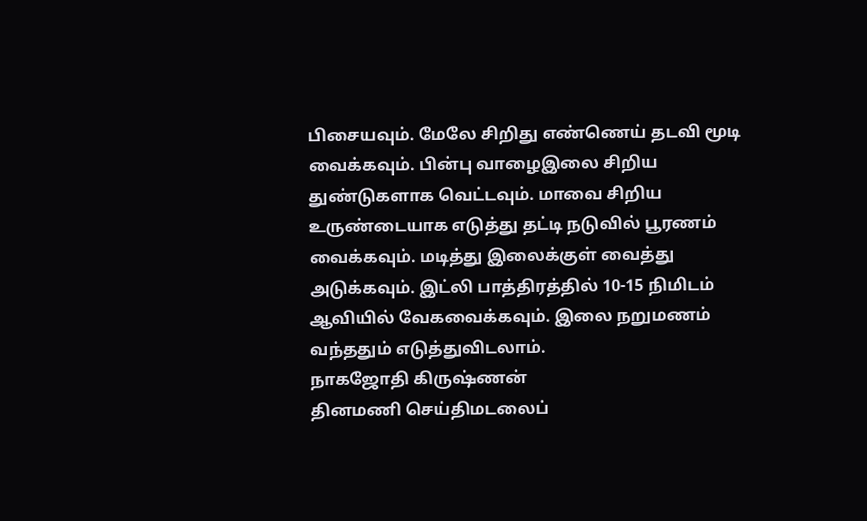பிசையவும். மேலே சிறிது எண்ணெய் தடவி மூடி வைக்கவும். பின்பு வாழைஇலை சிறிய துண்டுகளாக வெட்டவும். மாவை சிறிய உருண்டையாக எடுத்து தட்டி நடுவில் பூரணம் வைக்கவும். மடித்து இலைக்குள் வைத்து அடுக்கவும். இட்லி பாத்திரத்தில் 10-15 நிமிடம் ஆவியில் வேகவைக்கவும். இலை நறுமணம் வந்ததும் எடுத்துவிடலாம்.
நாகஜோதி கிருஷ்ணன்
தினமணி செய்திமடலைப்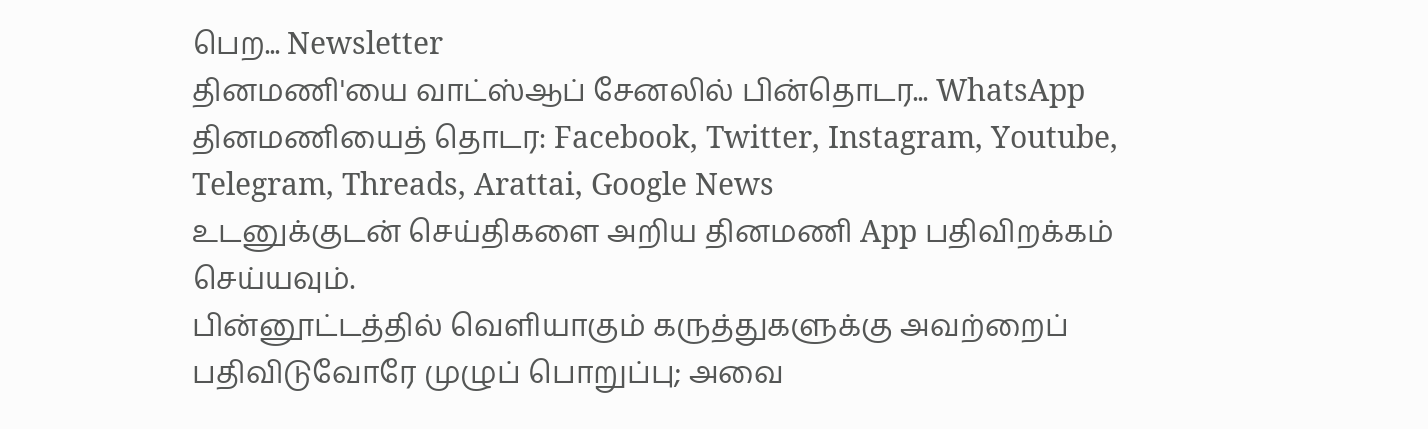பெற... Newsletter
தினமணி'யை வாட்ஸ்ஆப் சேனலில் பின்தொடர... WhatsApp
தினமணியைத் தொடர: Facebook, Twitter, Instagram, Youtube, Telegram, Threads, Arattai, Google News
உடனுக்குடன் செய்திகளை அறிய தினமணி App பதிவிறக்கம் செய்யவும்.
பின்னூட்டத்தில் வெளியாகும் கருத்துகளுக்கு அவற்றைப் பதிவிடுவோரே முழுப் பொறுப்பு; அவை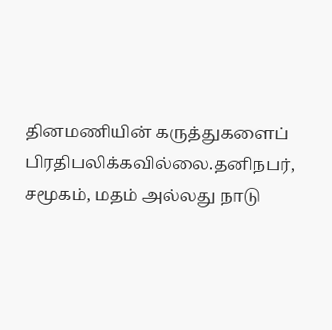தினமணியின் கருத்துகளைப் பிரதிபலிக்கவில்லை.தனிநபர், சமூகம், மதம் அல்லது நாடு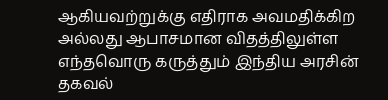ஆகியவற்றுக்கு எதிராக அவமதிக்கிற அல்லது ஆபாசமான விதத்திலுள்ள எந்தவொரு கருத்தும் இந்திய அரசின் தகவல்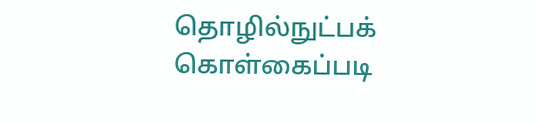தொழில்நுட்பக் கொள்கைப்படி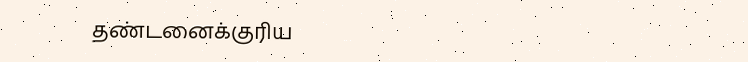தண்டனைக்குரிய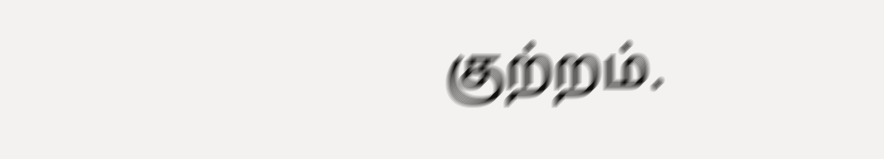குற்றம்.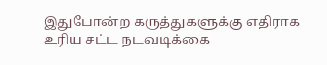இதுபோன்ற கருத்துகளுக்கு எதிராக உரிய சட்ட நடவடிக்கை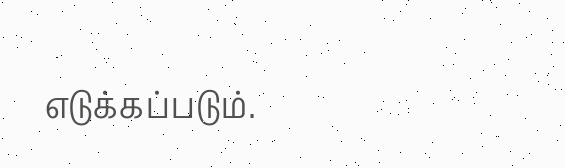எடுக்கப்படும்.